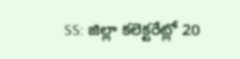SS: జిల్లా కలెక్టరేట్లో 20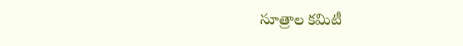సూత్రాల కమిటీ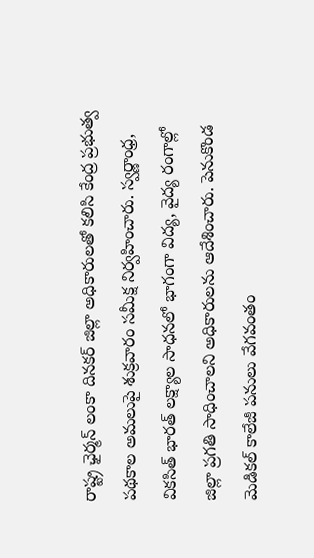రాష్ట్ర ఛైర్మన్ లంకా దినకర్ జిల్లా అధికారులతో కలిసి కేంద్ర ప్రభుత్వ పథకాల అమలుపై శుక్రవారం సమీక్ష నిర్వహించారు. స్వర్ణాంధ్ర, వికసిత్ భారత్ లక్ష్యాల సాధనలో భాగంగా విద్య, వైద్య రంగాల్లో జిల్లా ప్రగతి సాధించాలని అధికారులను ఆదేశించారు. పెనుకొండ మెడికల్ కాలేజీ పనులు వేగవంతం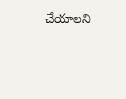చేయాలని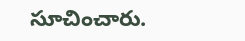సూచించారు.